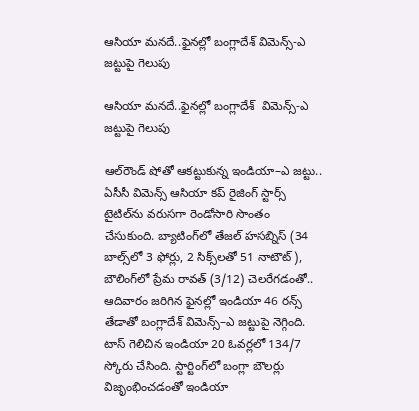ఆసియా మనదే..ఫైనల్లో బంగ్లాదేశ్‌‌‌‌‌‌‌‌ విమెన్స్-ఎ జట్టుపై గెలుపు

ఆసియా మనదే..ఫైనల్లో బంగ్లాదేశ్‌‌‌‌‌‌‌‌  విమెన్స్-ఎ జట్టుపై గెలుపు

ఆల్‌‌‌‌‌‌‌‌రౌండ్‌‌‌‌‌‌‌‌ షోతో ఆకట్టుకున్న ఇండియా–ఎ జట్టు.. ఏసీసీ విమెన్స్‌‌‌‌‌‌‌‌ ఆసియా కప్‌‌‌‌‌‌‌‌ రైజింగ్ స్టార్స్‌‌‌‌‌‌‌‌ టైటిల్‌‌‌‌‌‌‌‌ను వరుసగా రెండోసారి సొంతం చేసుకుంది. బ్యాటింగ్‌‌‌‌‌‌‌‌లో తేజల్‌‌‌‌‌‌‌‌ హసబ్నిస్‌‌‌‌‌‌‌‌ (34 బాల్స్‌‌‌‌‌‌‌‌లో 3 ఫోర్లు, 2 సిక్స్‌‌‌‌‌‌‌‌లతో 51 నాటౌట్‌‌‌‌‌‌‌‌), బౌలింగ్‌‌‌‌‌‌‌‌లో ప్రేమ రావత్‌‌‌‌‌‌‌‌ (3/12) చెలరేగడంతో.. ఆదివారం జరిగిన ఫైనల్లో ఇండియా 46 రన్స్‌‌‌‌‌‌‌‌ తేడాతో బంగ్లాదేశ్‌‌‌‌‌‌‌‌ విమెన్స్‌‌‌‌‌‌‌‌–ఎ జట్టుపై నెగ్గింది. టాస్‌‌‌‌‌‌‌‌ గెలిచిన ఇండియా 20 ఓవర్లలో 134/7 స్కోరు చేసింది. స్టార్టింగ్‌‌‌‌‌‌‌‌లో బంగ్లా బౌలర్లు విజృంభించడంతో ఇండియా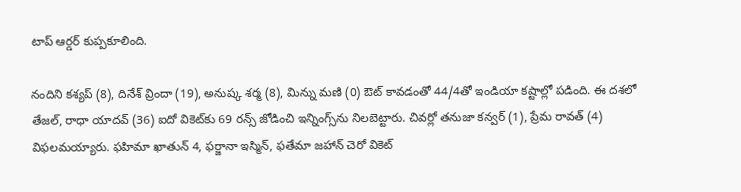టాప్‌‌‌‌‌‌‌‌ ఆర్డర్‌‌‌‌‌‌‌‌ కుప్పకూలింది.

నందిని కశ్యప్‌‌‌‌‌‌‌‌ (8), దినేశ్‌‌‌‌‌‌‌‌ వ్రిందా (19), అనుష్క శర్మ (8), మిన్ను మణి (0) ఔట్‌‌‌‌‌‌‌‌ కావడంతో 44/4తో ఇండియా కష్టాల్లో పడింది. ఈ దశలో తేజల్‌‌‌‌‌‌‌‌, రాధా యాదవ్‌‌‌‌‌‌‌‌ (36) ఐదో వికెట్‌‌‌‌‌‌‌‌కు 69 రన్స్‌‌‌‌‌‌‌‌ జోడించి ఇన్నింగ్స్‌‌‌‌‌‌‌‌ను నిలబెట్టారు. చివర్లో తనుజా కన్వర్‌‌‌‌‌‌‌‌ (1), ప్రేమ రావత్‌‌‌‌‌‌‌‌ (4) విఫలమయ్యారు. ఫహిమా ఖాతున్‌‌‌‌‌‌‌‌ 4, ఫర్జానా ఇస్మిన్‌‌‌‌‌‌‌‌, ఫతేమా జహాన్‌‌‌‌‌‌‌‌ చెరో వికెట్‌‌‌‌‌‌‌‌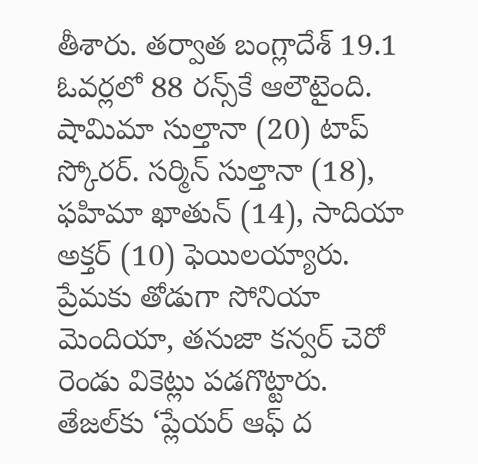తీశారు. తర్వాత బంగ్లాదేశ్‌‌‌‌‌‌‌‌ 19.1 ఓవర్లలో 88 రన్స్‌‌‌‌‌‌‌‌కే ఆలౌటైంది. షామిమా సుల్తానా (20) టాప్‌‌‌‌‌‌‌‌ స్కోరర్‌‌‌‌‌‌‌‌. సర్మిన్‌‌‌‌‌‌‌‌ సుల్తానా (18), ఫహిమా ఖాతున్‌‌‌‌‌‌‌‌ (14), సాదియా అక్తర్‌‌‌‌‌‌‌‌ (10) ఫెయిలయ్యారు. ప్రేమకు తోడుగా సోనియా మెందియా, తనుజా కన్వర్‌‌‌‌‌‌‌‌ చెరో రెండు వికెట్లు పడగొట్టారు. తేజల్‌‌‌‌‌‌‌‌కు ‘ప్లేయర్‌‌‌‌‌‌‌‌ ఆఫ్‌‌‌‌‌‌‌‌ ద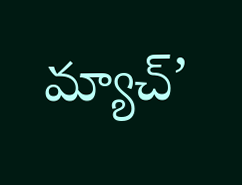మ్యాచ్‌‌‌‌‌‌‌‌’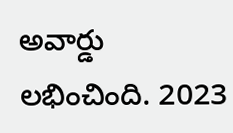అవార్డు లభించింది. 2023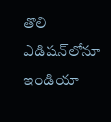తొలి ఎడిషన్‌‌లోనూ  ఇండియా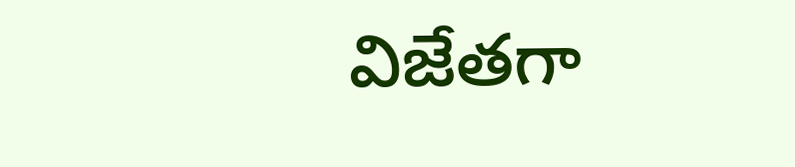విజేతగా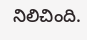నిలిచింది.